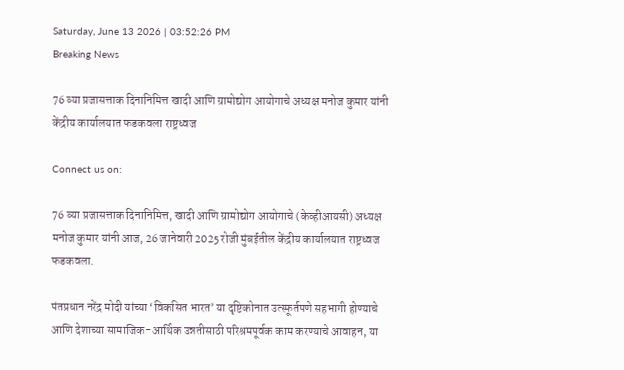Saturday, June 13 2026 | 03:52:26 PM
Breaking News

76 व्या प्रजासत्ताक दिनानिमित्त खादी आणि ग्रामोद्योग आयोगाचे अध्यक्ष मनोज कुमार यांनी केंद्रीय कार्यालयात फडकवला राष्ट्रध्वज

Connect us on:

76 व्या प्रजासत्ताक दिनानिमित्त, खादी आणि ग्रामोद्योग आयोगाचे (केव्हीआयसी) अध्यक्ष मनोज कुमार यांनी आज, 26 जानेवारी 2025 रोजी मुंबईतील केंद्रीय कार्यालयात राष्ट्रध्वज फडकवला.

पंतप्रधान नरेंद्र मोदी यांच्या ‘विकसित भारत’ या दृष्टिकोनात उत्स्फूर्तपणे सहभागी होण्याचे आणि देशाच्या सामाजिक-आर्थिक उन्नतीसाठी परिश्रमपूर्वक काम करण्याचे आवाहन, या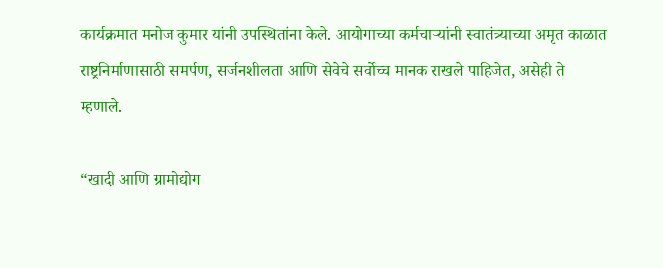कार्यक्रमात मनोज कुमार यांनी उपस्थितांना केले. आयोगाच्या कर्मचाऱ्यांनी स्वातंत्र्याच्या अमृत काळात राष्ट्रनिर्माणासाठी समर्पण, सर्जनशीलता आणि सेवेचे सर्वोच्च मानक राखले पाहिजेत, असेही ते म्हणाले.

“खादी आणि ग्रामोद्योग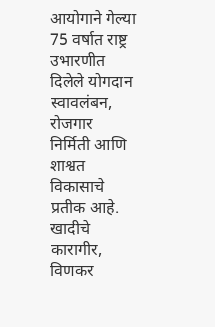आयोगाने गेल्या 75 वर्षात राष्ट्र उभारणीत दिलेले योगदान स्वावलंबन, रोजगार निर्मिती आणि शाश्वत विकासाचे प्रतीक आहे. खादीचे कारागीर, विणकर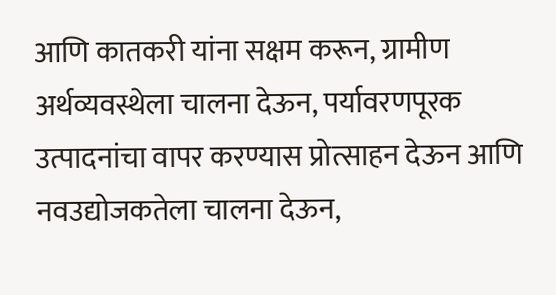आणि कातकरी यांना सक्षम करून, ग्रामीण अर्थव्यवस्थेला चालना देऊन, पर्यावरणपूरक उत्पादनांचा वापर करण्यास प्रोत्साहन देऊन आणि नवउद्योजकतेला चालना देऊन,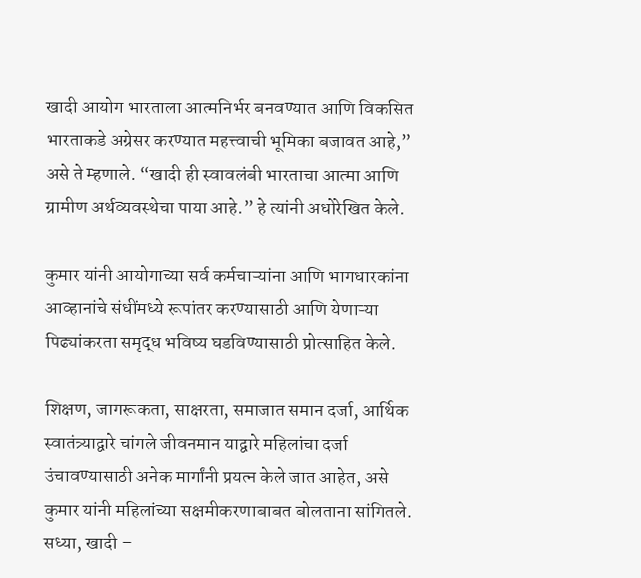खादी आयोग भारताला आत्मनिर्भर बनवण्यात आणि विकसित भारताकडे अग्रेसर करण्यात महत्त्वाची भूमिका बजावत आहे,” असे ते म्हणाले. “खादी ही स्वावलंबी भारताचा आत्मा आणि ग्रामीण अर्थव्यवस्थेचा पाया आहे.” हे त्यांनी अधोरेखित केले.

कुमार यांनी आयोगाच्या सर्व कर्मचाऱ्यांना आणि भागधारकांना आव्हानांचे संधींमध्ये रूपांतर करण्यासाठी आणि येणाऱ्या पिढ्यांकरता समृद्ध भविष्य घडविण्यासाठी प्रोत्साहित केले.

शिक्षण, जागरूकता, साक्षरता, समाजात समान दर्जा, आर्थिक स्वातंत्र्याद्वारे चांगले जीवनमान याद्वारे महिलांचा दर्जा उंचावण्यासाठी अनेक मार्गांनी प्रयत्न केले जात आहेत, असे कुमार यांनी महिलांच्या सक्षमीकरणाबाबत बोलताना सांगितले. सध्या, खादी –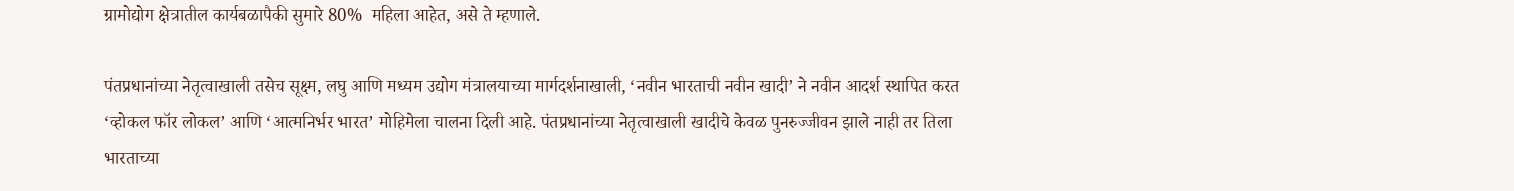ग्रामोद्योग क्षेत्रातील कार्यबळापैकी सुमारे 80%  महिला आहेत, असे ते म्हणाले.

पंतप्रधानांच्या नेतृत्वाखाली तसेच सूक्ष्म, लघु आणि मध्यम उद्योग मंत्रालयाच्या मार्गदर्शनाखाली, ‘नवीन भारताची नवीन खादी’ ने नवीन आदर्श स्थापित करत ‘व्होकल फॉर लोकल’ आणि ‘आत्मनिर्भर भारत’ मोहिमेला चालना दिली आहे. पंतप्रधानांच्या नेतृत्वाखाली खादीचे केवळ पुनरुज्जीवन झाले नाही तर तिला भारताच्या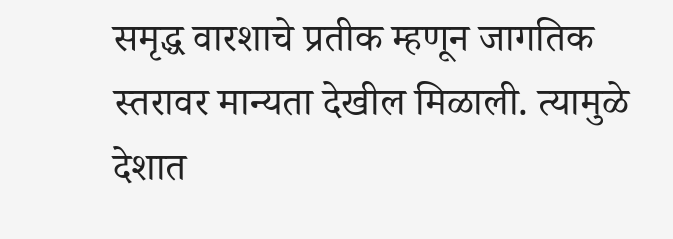समृद्ध वारशाचे प्रतीक म्हणून जागतिक स्तरावर मान्यता देखील मिळाली. त्यामुळे देशात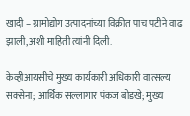खादी – ग्रामोद्योग उत्पादनांच्या विक्रीत पाच पटीने वाढ झाली,अशी माहिती त्यांनी दिली.

केव्हीआयसीचे मुख्य कार्यकारी अधिकारी वात्सल्य सक्सेना; आर्थिक सल्लागार पंकज बोडखे; मुख्य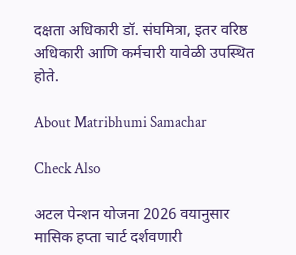दक्षता अधिकारी डॉ. संघमित्रा, इतर वरिष्ठ अधिकारी आणि कर्मचारी यावेळी उपस्थित होते.

About Matribhumi Samachar

Check Also

अटल पेन्शन योजना 2026 वयानुसार मासिक हप्ता चार्ट दर्शवणारी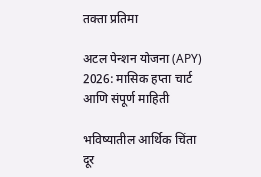तक्ता प्रतिमा

अटल पेन्शन योजना (APY) 2026: मासिक हप्ता चार्ट आणि संपूर्ण माहिती

भविष्यातील आर्थिक चिंता दूर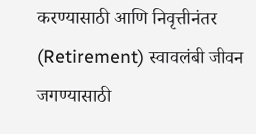करण्यासाठी आणि निवृत्तीनंतर (Retirement) स्वावलंबी जीवन जगण्यासाठी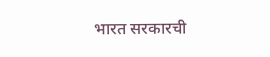भारत सरकारची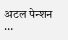अटल पेन्शन …